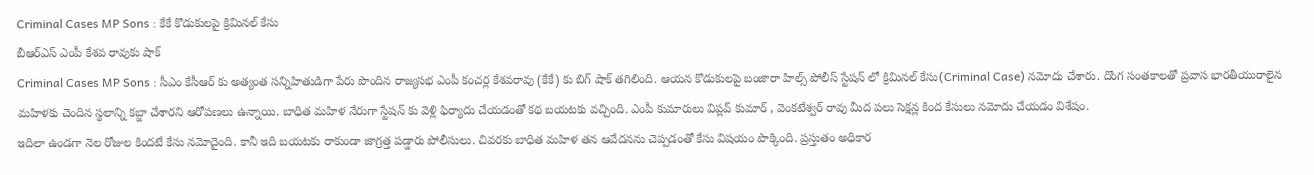Criminal Cases MP Sons : కేకే కొడుకులపై క్రిమినల్ కేసు
బీఆర్ఎస్ ఎంపీ కేశవ రావుకు షాక్
Criminal Cases MP Sons : సీఎం కేసీఆర్ కు అత్యంత సన్నిహితుడిగా పేరు పొందిన రాజ్యసభ ఎంపీ కంచర్ల కేశవరావు (కేకే) కు బిగ్ షాక్ తగిలింది. ఆయన కొడుకులపై బంజారా హిల్స్ పోలీస్ స్టేషన్ లో క్రిమినల్ కేసు(Criminal Case) నమోదు చేశారు. దొంగ సంతకాలతో ప్రవాస భారతీయురాలైన మహిళకు చెందిన స్థలాన్ని కబ్జా చేశారని ఆరోపణలు ఉన్నాయి. బాధిత మహిళ నేరుగా స్టేషన్ కు వెళ్లి ఫిర్యాదు చేయడంతో కథ బయటకు వచ్చింది. ఎంపీ కుమారులు విప్లవ్ కుమార్ , వెంకటేశ్వర్ రావు మీద పలు సెక్షన్ల కింద కేసులు నమోదు చేయడం విశేషం.
ఇదిలా ఉండగా నెల రోజుల కిందటే కేసు నమోదైంది. కానీ ఇది బయటకు రాకుండా జాగ్రత్త పడ్డారు పోలీసులు. చివరకు బాధిత మహిళ తన ఆవేదనను చెప్పడంతో కేసు విషయం పొక్కింది. ప్రస్తుతం అధికార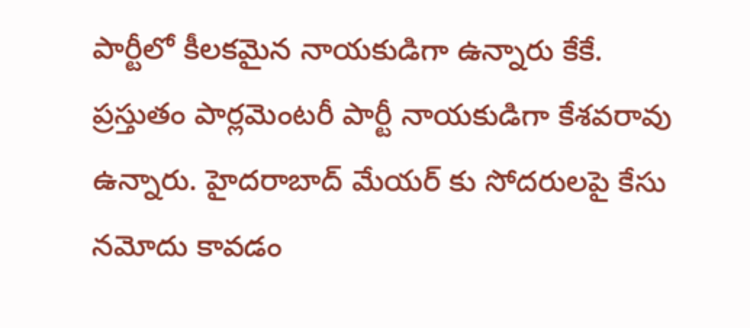పార్టీలో కీలకమైన నాయకుడిగా ఉన్నారు కేకే.
ప్రస్తుతం పార్లమెంటరీ పార్టీ నాయకుడిగా కేశవరావు ఉన్నారు. హైదరాబాద్ మేయర్ కు సోదరులపై కేసు నమోదు కావడం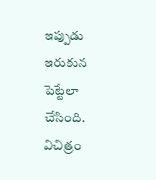ఇప్పుడు ఇరుకున పెట్టేలా చేసింది. విచిత్రం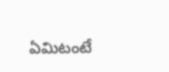ఏమిటంటే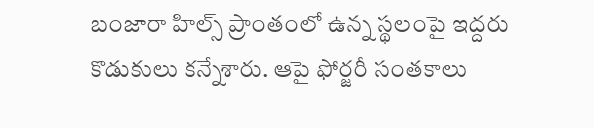బంజారా హిల్స్ ప్రాంతంలో ఉన్న స్థలంపై ఇద్దరు కొడుకులు కన్నేశారు. ఆపై ఫోర్జరీ సంతకాలు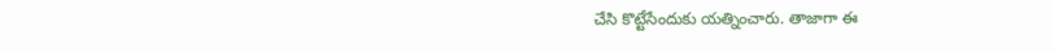చేసి కొట్టేసేందుకు యత్నించారు. తాజాగా ఈ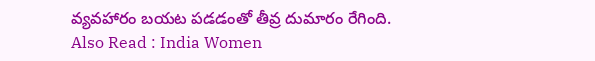వ్యవహారం బయట పడడంతో తీవ్ర దుమారం రేగింది.
Also Read : India Women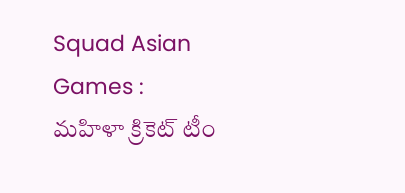Squad Asian Games : మహిళా క్రికెట్ టీం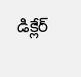డిక్లేర్